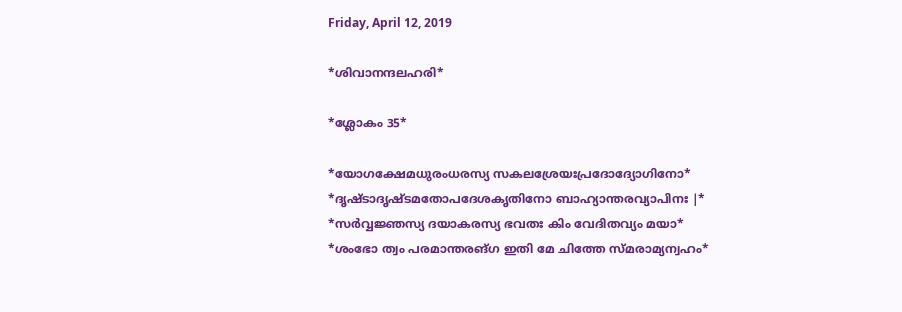Friday, April 12, 2019

*ശിവാനന്ദലഹരി*

*ശ്ലോകം 35*

*യോഗക്ഷേമധുരംധരസ്യ സകലശ്രേയഃപ്രദോദ്യോഗിനോ*
*ദൃഷ്ടാദൃഷ്ടമതോപദേശകൃതിനോ ബാഹ്യാന്തരവ്യാപിനഃ |*
*സര്‍വ്വജ്ഞസ്യ ദയാകരസ്യ ഭവതഃ കിം വേദിതവ്യം മയാ*
*ശംഭോ ത്വം പരമാന്തരങ്ഗ ഇതി മേ ചിത്തേ സ്മരാമ്യന്വഹം*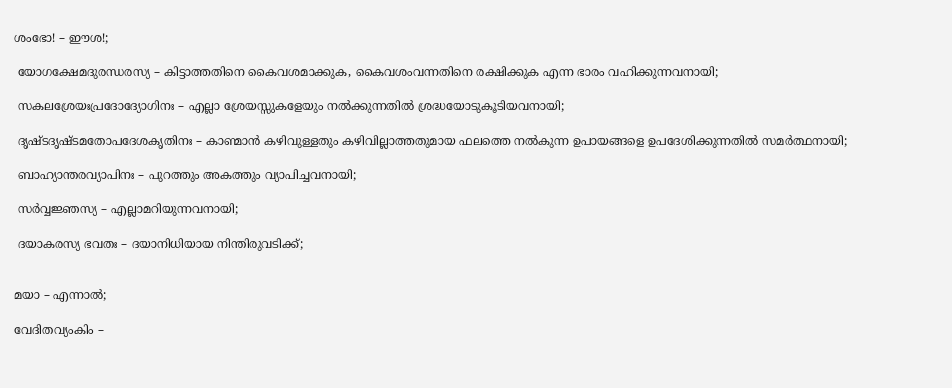ശംഭോ! – ഈശ!;

 യോഗക്ഷേമദുരന്ധരസ്യ – കിട്ടാത്തതിനെ കൈവശമാക്കുക, കൈവശംവന്നതിനെ രക്ഷിക്കുക എന്ന ഭാരം വഹിക്കുന്നവനായി;

 സകലശ്രേയഃപ്രദോദ്യോഗിനഃ – എല്ലാ ശ്രേയസ്സുകളേയും നല്‍ക്കുന്നതി‍ല്‍ ശ്രദ്ധയോടുകൂടിയവനായി;

 ദൃഷ്ടദൃഷ്ടമതോപദേശകൃതിനഃ – കാണ്മാ‍ന്‍ കഴിവുള്ളതും കഴിവില്ലാത്തതുമായ ഫലത്തെ നല്‍കുന്ന ഉപായങ്ങളെ ഉപദേശിക്കുന്നതി‍ല്‍ സമര്‍ത്ഥനായി;

 ബാഹ്യാന്തരവ്യാപിനഃ – പുറത്തും അകത്തും വ്യാപിച്ചവനായി;

 സര്‍വ്വജ്ഞസ്യ – എല്ലാമറിയുന്നവനായി;

 ദയാകരസ്യ ഭവതഃ – ദയാനിധിയായ നിന്തിരുവടിക്ക്;


മയാ – എന്നാല്‍;

വേദിതവ്യംകിം –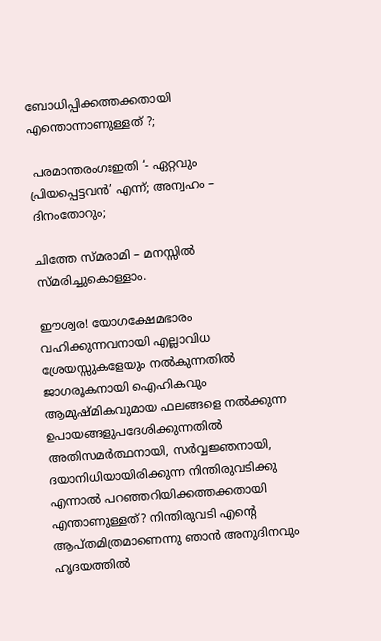ബോധിപ്പിക്കത്തക്കതായി എന്തൊന്നാണുള്ളത് ?;

 പരമാന്തരംഗഃഇതി ‘- ഏറ്റവും പ്രിയപ്പെട്ടവന്‍’ എന്ന്; അന്വഹം – ദിനംതോറും;

ചിത്തേ സ്മരാമി – മനസ്സി‍ല്‍ സ്മരിച്ചുകൊള്ള‍ാം.

ഈശ്വര! യോഗക്ഷേമഭാരം വഹിക്കുന്നവനായി എല്ലാവിധ ശ്രേയസ്സുകളേയും നല്‍കുന്നതി‍ല്‍ ജാഗരൂകനായി ഐഹികവും ആമുഷ്മികവുമായ ഫലങ്ങളെ നല്‍ക്കുന്ന ഉപായങ്ങളുപദേശിക്കുന്നതി‍ല്‍ അതിസമര്‍ത്ഥനായി, സര്‍വ്വജ്ഞനായി, ദയാനിധിയായിരിക്കുന്ന നിന്തിരുവടിക്കു എന്നാല്‍ പറഞ്ഞറിയിക്കത്തക്കതായി എന്താണുള്ളത്? നിന്തിരുവടി എന്റെ ആപ്തമിത്രമാണെന്നു ഞാന്‍ അനുദിനവും ഹൃദയത്തി‍ല്‍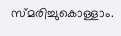സ്മരിച്ചുകൊള്ള‍ാം.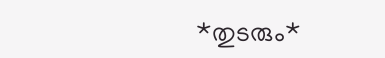*തുടരും*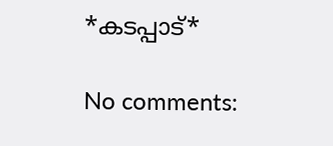*കടപ്പാട്*

No comments: